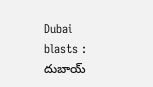Dubai blasts : దుబాయ్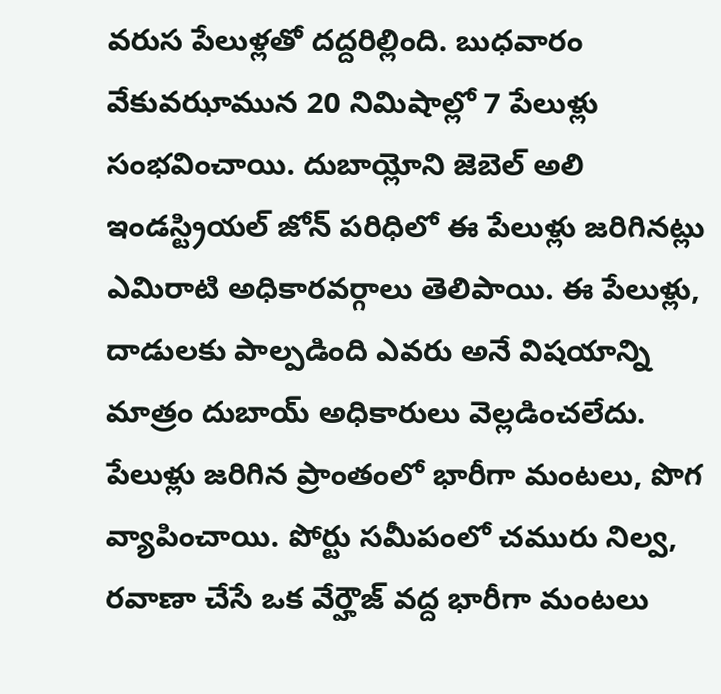వరుస పేలుళ్లతో దద్దరిల్లింది. బుధవారం వేకువఝామున 20 నిమిషాల్లో 7 పేలుళ్లు సంభవించాయి. దుబాయ్లోని జెబెల్ అలి ఇండస్ట్రియల్ జోన్ పరిధిలో ఈ పేలుళ్లు జరిగినట్లు ఎమిరాటి అధికారవర్గాలు తెలిపాయి. ఈ పేలుళ్లు, దాడులకు పాల్పడింది ఎవరు అనే విషయాన్ని మాత్రం దుబాయ్ అధికారులు వెల్లడించలేదు. పేలుళ్లు జరిగిన ప్రాంతంలో భారీగా మంటలు, పొగ వ్యాపించాయి. పోర్టు సమీపంలో చమురు నిల్వ, రవాణా చేసే ఒక వేర్హౌజ్ వద్ద భారీగా మంటలు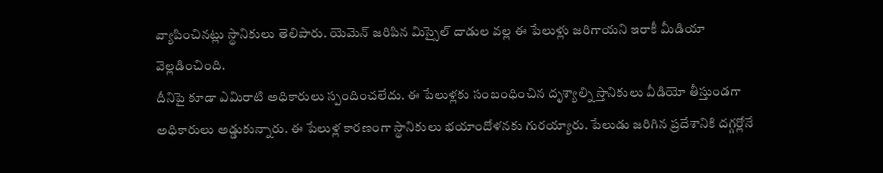వ్యాపించినట్లు స్థానికులు తెలిపారు. యెమెన్ జరిపిన మిస్సైల్ దాడుల వల్ల ఈ పేలుళ్లు జరిగాయని ఇరాకీ మీడియా వెల్లడించింది.
దీనిపై కూడా ఎమిరాటి అధికారులు స్పందించలేదు. ఈ పేలుళ్లకు సంబంధించిన దృశ్యాల్ని స్తానికులు వీడియో తీస్తుండగా అధికారులు అడ్డుకున్నారు. ఈ పేలుళ్ల కారణంగా స్థానికులు భయాందోళనకు గురయ్యారు. పేలుడు జరిగిన ప్రదేశానికి దగ్గర్లోనే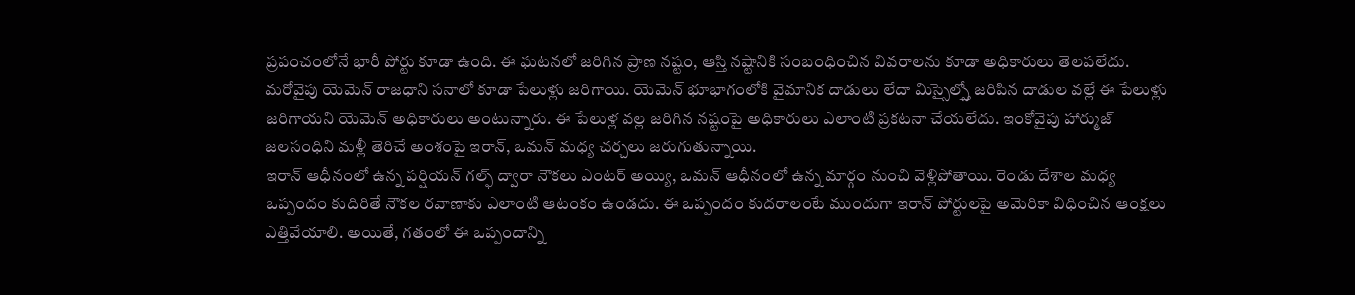ప్రపంచంలోనే భారీ పోర్టు కూడా ఉంది. ఈ ఘటనలో జరిగిన ప్రాణ నష్టం, ఆస్తి నష్టానికి సంబంధించిన వివరాలను కూడా అధికారులు తెలపలేదు. మరోవైపు యెమెన్ రాజధాని సనాలో కూడా పేలుళ్లు జరిగాయి. యెమెన్ భూభాగంలోకి వైమానిక దాడులు లేదా మిస్సైల్స్తో జరిపిన దాడుల వల్లే ఈ పేలుళ్లు జరిగాయని యెమెన్ అధికారులు అంటున్నారు. ఈ పేలుళ్ల వల్ల జరిగిన నష్టంపై అధికారులు ఎలాంటి ప్రకటనా చేయలేదు. ఇంకోవైపు హార్ముజ్ జలసంధిని మళ్లీ తెరిచే అంశంపై ఇరాన్, ఒమన్ మధ్య చర్చలు జరుగుతున్నాయి.
ఇరాన్ ఆధీనంలో ఉన్న పర్షియన్ గల్ఫ్ ద్వారా నౌకలు ఎంటర్ అయ్యి, ఒమన్ ఆధీనంలో ఉన్న మార్గం నుంచి వెళ్లిపోతాయి. రెండు దేశాల మధ్య ఒప్పందం కుదిరితే నౌకల రవాణాకు ఎలాంటి ఆటంకం ఉండదు. ఈ ఒప్పందం కుదరాలంటే ముందుగా ఇరాన్ పోర్టులపై అమెరికా విధించిన ఆంక్షలు ఎత్తివేయాలి. అయితే, గతంలో ఈ ఒప్పందాన్ని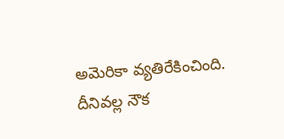అమెరికా వ్యతిరేకించింది. దీనివల్ల నౌక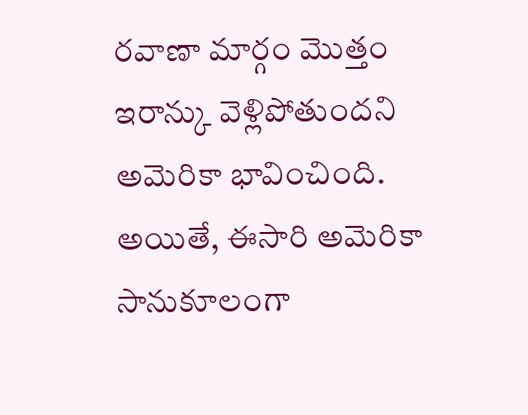రవాణా మార్గం మొత్తం ఇరాన్కు వెళ్లిపోతుందని అమెరికా భావించింది. అయితే, ఈసారి అమెరికా సానుకూలంగా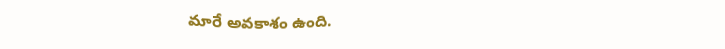మారే అవకాశం ఉంది.